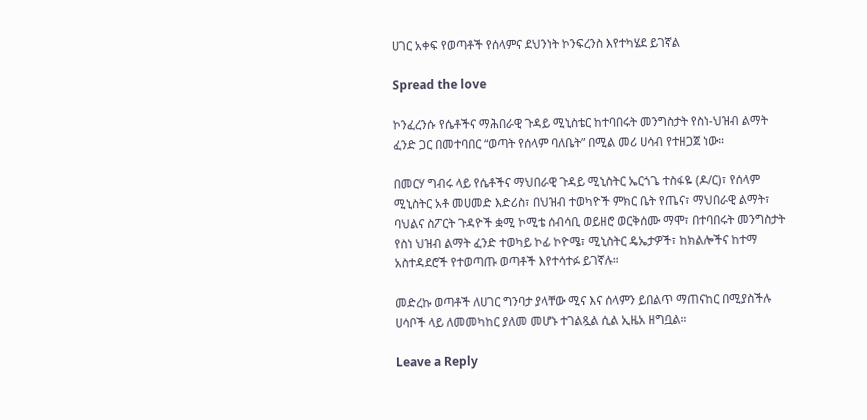ሀገር አቀፍ የወጣቶች የሰላምና ደህንነት ኮንፍረንስ እየተካሄደ ይገኛል

Spread the love

ኮንፈረንሱ የሴቶችና ማሕበራዊ ጉዳይ ሚኒስቴር ከተባበሩት መንግስታት የስነ-ህዝብ ልማት ፈንድ ጋር በመተባበር “ወጣት የሰላም ባለቤት” በሚል መሪ ሀሳብ የተዘጋጀ ነው።

በመርሃ ግብሩ ላይ የሴቶችና ማህበራዊ ጉዳይ ሚኒስትር ኤርጎጌ ተስፋዬ (ዶ/ር)፣ የሰላም ሚኒስትር አቶ መሀመድ እድሪስ፣ በህዝብ ተወካዮች ምክር ቤት የጤና፣ ማህበራዊ ልማት፣ ባህልና ስፖርት ጉዳዮች ቋሚ ኮሚቴ ሰብሳቢ ወይዘሮ ወርቅሰሙ ማሞ፣ በተባበሩት መንግስታት የስነ ህዝብ ልማት ፈንድ ተወካይ ኮፊ ኮዮሜ፣ ሚኒስትር ዴኤታዎች፣ ከክልሎችና ከተማ አስተዳደሮች የተወጣጡ ወጣቶች እየተሳተፉ ይገኛሉ።

መድረኩ ወጣቶች ለሀገር ግንባታ ያላቸው ሚና እና ሰላምን ይበልጥ ማጠናከር በሚያስችሉ ሀሳቦች ላይ ለመመካከር ያለመ መሆኑ ተገልጿል ሲል ኢዜአ ዘግቧል።

Leave a Reply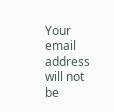Your email address will not be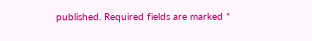published. Required fields are marked *